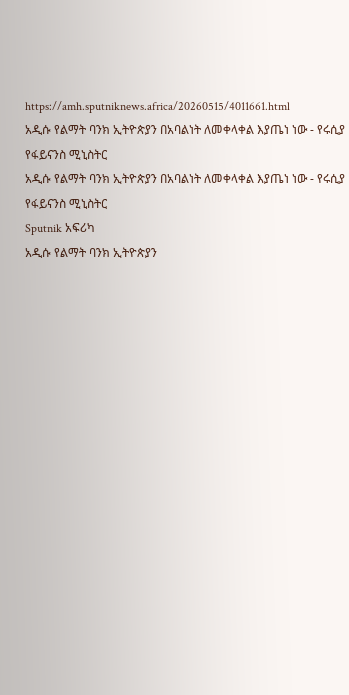https://amh.sputniknews.africa/20260515/4011661.html
አዲሱ የልማት ባንክ ኢትዮጵያን በአባልነት ለመቀላቀል እያጤነ ነው - የሩሲያ የፋይናንስ ሚኒስትር
አዲሱ የልማት ባንክ ኢትዮጵያን በአባልነት ለመቀላቀል እያጤነ ነው - የሩሲያ የፋይናንስ ሚኒስትር
Sputnik አፍሪካ
አዲሱ የልማት ባንክ ኢትዮጵያን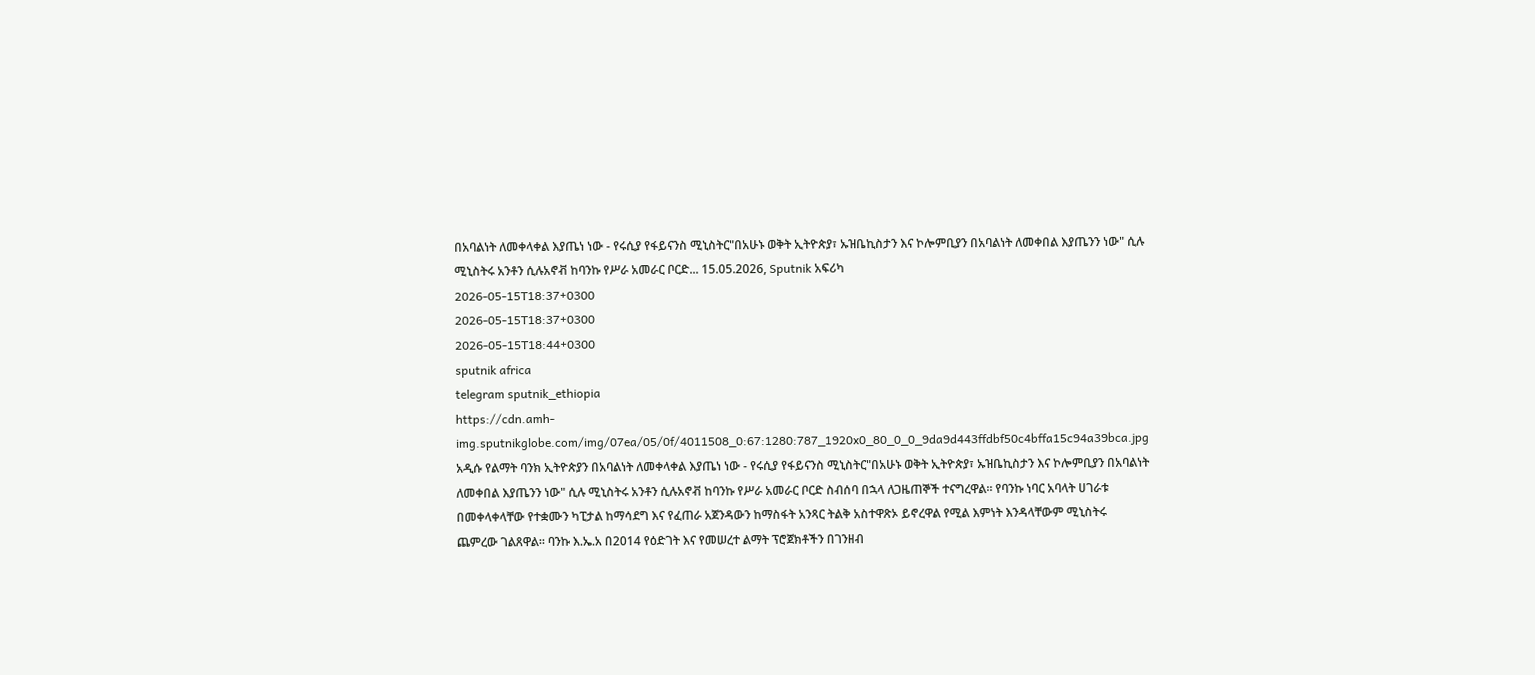በአባልነት ለመቀላቀል እያጤነ ነው - የሩሲያ የፋይናንስ ሚኒስትር"በአሁኑ ወቅት ኢትዮጵያ፣ ኡዝቤኪስታን እና ኮሎምቢያን በአባልነት ለመቀበል እያጤንን ነው" ሲሉ ሚኒስትሩ አንቶን ሲሉአኖቭ ከባንኩ የሥራ አመራር ቦርድ... 15.05.2026, Sputnik አፍሪካ
2026-05-15T18:37+0300
2026-05-15T18:37+0300
2026-05-15T18:44+0300
sputnik africa
telegram sputnik_ethiopia
https://cdn.amh-img.sputnikglobe.com/img/07ea/05/0f/4011508_0:67:1280:787_1920x0_80_0_0_9da9d443ffdbf50c4bffa15c94a39bca.jpg
አዲሱ የልማት ባንክ ኢትዮጵያን በአባልነት ለመቀላቀል እያጤነ ነው - የሩሲያ የፋይናንስ ሚኒስትር"በአሁኑ ወቅት ኢትዮጵያ፣ ኡዝቤኪስታን እና ኮሎምቢያን በአባልነት ለመቀበል እያጤንን ነው" ሲሉ ሚኒስትሩ አንቶን ሲሉአኖቭ ከባንኩ የሥራ አመራር ቦርድ ስብሰባ በኋላ ለጋዜጠኞች ተናግረዋል። የባንኩ ነባር አባላት ሀገራቱ በመቀላቀላቸው የተቋሙን ካፒታል ከማሳደግ እና የፈጠራ አጀንዳውን ከማስፋት አንጻር ትልቅ አስተዋጽኦ ይኖረዋል የሚል እምነት እንዳላቸውም ሚኒስትሩ ጨምረው ገልጸዋል። ባንኩ እ.ኤ.አ በ2014 የዕድገት እና የመሠረተ ልማት ፕሮጀክቶችን በገንዘብ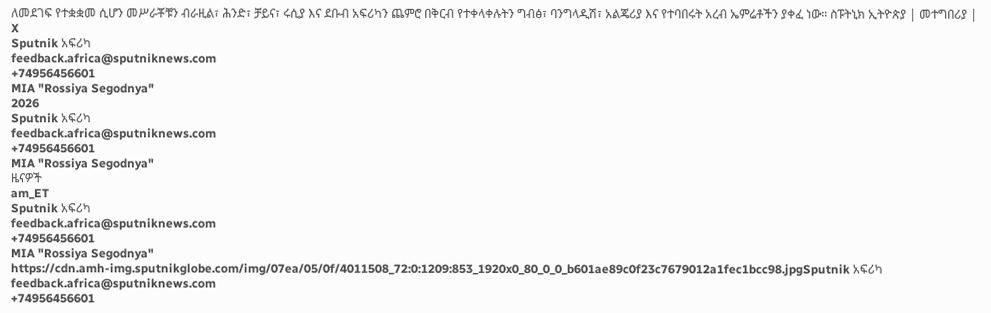ለመደገፍ የተቋቋመ ሲሆን መሥራቾቹን ብራዚል፣ ሕንድ፣ ቻይና፣ ሩሲያ እና ደቡብ አፍሪካን ጨምሮ በቅርብ የተቀላቀሉትን ግብፅ፣ ባንግላዲሽ፣ አልጄሪያ እና የተባበሩት አረብ ኤምሬቶችን ያቀፈ ነው። ስፑትኒክ ኢትዮጵያ | መተግበሪያ | X
Sputnik አፍሪካ
feedback.africa@sputniknews.com
+74956456601
MIA "Rossiya Segodnya"
2026
Sputnik አፍሪካ
feedback.africa@sputniknews.com
+74956456601
MIA "Rossiya Segodnya"
ዜናዎች
am_ET
Sputnik አፍሪካ
feedback.africa@sputniknews.com
+74956456601
MIA "Rossiya Segodnya"
https://cdn.amh-img.sputnikglobe.com/img/07ea/05/0f/4011508_72:0:1209:853_1920x0_80_0_0_b601ae89c0f23c7679012a1fec1bcc98.jpgSputnik አፍሪካ
feedback.africa@sputniknews.com
+74956456601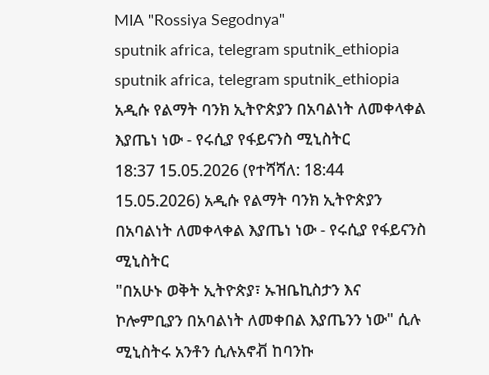MIA "Rossiya Segodnya"
sputnik africa, telegram sputnik_ethiopia
sputnik africa, telegram sputnik_ethiopia
አዲሱ የልማት ባንክ ኢትዮጵያን በአባልነት ለመቀላቀል እያጤነ ነው - የሩሲያ የፋይናንስ ሚኒስትር
18:37 15.05.2026 (የተሻሻለ: 18:44 15.05.2026) አዲሱ የልማት ባንክ ኢትዮጵያን በአባልነት ለመቀላቀል እያጤነ ነው - የሩሲያ የፋይናንስ ሚኒስትር
"በአሁኑ ወቅት ኢትዮጵያ፣ ኡዝቤኪስታን እና ኮሎምቢያን በአባልነት ለመቀበል እያጤንን ነው" ሲሉ ሚኒስትሩ አንቶን ሲሉአኖቭ ከባንኩ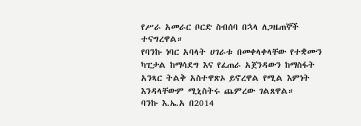የሥራ አመራር ቦርድ ስብሰባ በኋላ ለጋዜጠኞች ተናግረዋል።
የባንኩ ነባር አባላት ሀገራቱ በመቀላቀላቸው የተቋሙን ካፒታል ከማሳደግ እና የፈጠራ አጀንዳውን ከማስፋት አንጻር ትልቅ አስተዋጽኦ ይኖረዋል የሚል እምነት እንዳላቸውም ሚኒስትሩ ጨምረው ገልጸዋል።
ባንኩ እ.ኤ.አ በ2014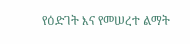የዕድገት እና የመሠረተ ልማት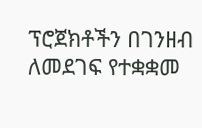ፕሮጀክቶችን በገንዘብ ለመደገፍ የተቋቋመ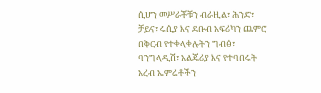ሲሆን መሥራቾቹን ብራዚል፣ ሕንድ፣ ቻይና፣ ሩሲያ እና ደቡብ አፍሪካን ጨምሮ በቅርብ የተቀላቀሉትን ግብፅ፣ ባንግላዲሽ፣ አልጄሪያ እና የተባበሩት አረብ ኤምሬቶችን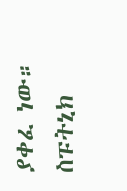ያቀፈ ነው።
ስፑትኒክ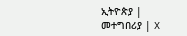ኢትዮጵያ | መተግበሪያ | X